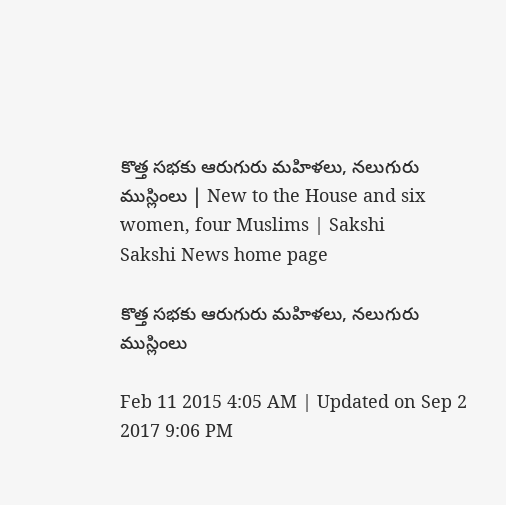కొత్త సభకు ఆరుగురు మహిళలు, నలుగురు ముస్లింలు | New to the House and six women, four Muslims | Sakshi
Sakshi News home page

కొత్త సభకు ఆరుగురు మహిళలు, నలుగురు ముస్లింలు

Feb 11 2015 4:05 AM | Updated on Sep 2 2017 9:06 PM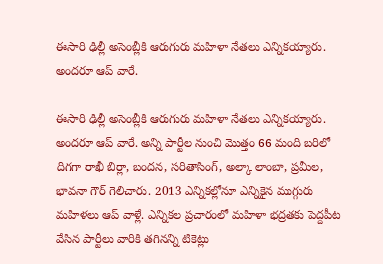ఈసారి ఢిల్లీ అసెంబ్లీకి ఆరుగురు మహిళా నేతలు ఎన్నికయ్యారు. అందరూ ఆప్ వారే.

ఈసారి ఢిల్లీ అసెంబ్లీకి ఆరుగురు మహిళా నేతలు ఎన్నికయ్యారు. అందరూ ఆప్ వారే. అన్ని పార్టీల నుంచి మొత్తం 66 మంది బరిలో దిగగా రాఖీ బిర్లా, బందన, సరితాసింగ్, అల్కా లాంబా, ప్రమీల, భావనా గౌర్ గెలిచారు. 2013 ఎన్నికల్లోనూ ఎన్నికైన ముగ్గురు మహిళలు ఆప్ వాళ్లే. ఎన్నికల ప్రచారంలో మహిళా భద్రతకు పెద్దపీట వేసిన పార్టీలు వారికి తగినన్ని టికెట్లు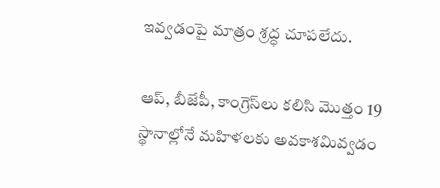ఇవ్వడంపై మాత్రం శ్రద్ధ చూపలేదు.

ఆప్, బీజేపీ, కాంగ్రెస్‌లు కలిసి మొత్తం 19 స్థానాల్లోనే మహిళలకు అవకాశమివ్వడం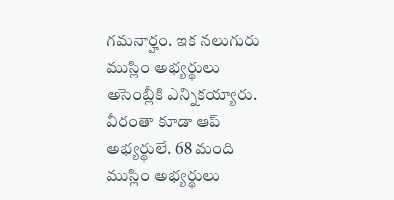గమనార్హం. ఇక నలుగురు ముస్లిం అభ్యర్థులు అసెంబ్లీకి ఎన్నికయ్యారు. వీరంతా కూడా ఆప్ అభ్యర్థులే. 68 మంది ముస్లిం అభ్యర్థులు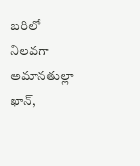బరిలో నిలవగా అమానతుల్లా ఖాన్,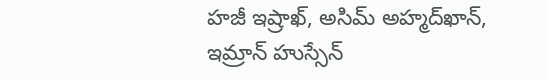హజీ ఇష్రాఖ్, అసిమ్ అహ్మద్‌ఖాన్, ఇమ్రాన్ హుస్సేన్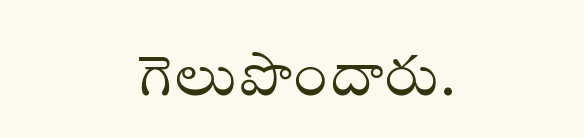గెలుపొందారు.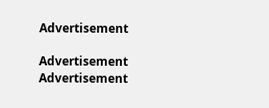Advertisement

Advertisement
Advertisement